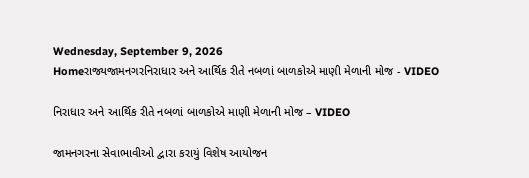Wednesday, September 9, 2026
Homeરાજ્યજામનગરનિરાધાર અને આર્થિક રીતે નબળાં બાળકોએ માણી મેળાની મોજ - VIDEO

નિરાધાર અને આર્થિક રીતે નબળાં બાળકોએ માણી મેળાની મોજ – VIDEO

જામનગરના સેવાભાવીઓ દ્વારા કરાયું વિશેષ આયોજન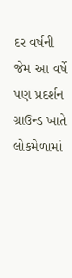દર વર્ષની જેમ આ વર્ષે પણ પ્રદર્શન ગ્રાઉન્ડ ખાતે લોકમેળામાં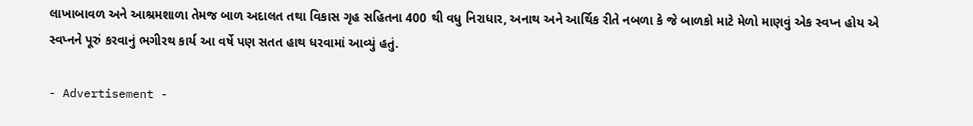લાખાબાવળ અને આશ્રમશાળા તેમજ બાળ અદાલત તથા વિકાસ ગૃહ સહિતના 400 થી વધુ નિરાધાર, અનાથ અને આર્થિક રીતે નબળા કે જે બાળકો માટે મેળો માણવું એક સ્વપ્ન હોય એ સ્વપ્નને પૂરું કરવાનું ભગીરથ કાર્ય આ વર્ષે પણ સતત હાથ ધરવામાં આવ્યું હતું.

- Advertisement -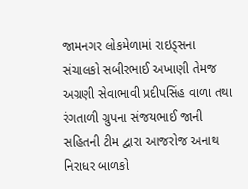જામનગર લોકમેળામાં રાઇડ્સના સંચાલકો સબીરભાઈ અખાણી તેમજ અગ્રણી સેવાભાવી પ્રદીપસિંહ વાળા તથા રંગતાળી ગ્રુપના સંજયભાઈ જાની સહિતની ટીમ દ્વારા આજરોજ અનાથ નિરાધર બાળકો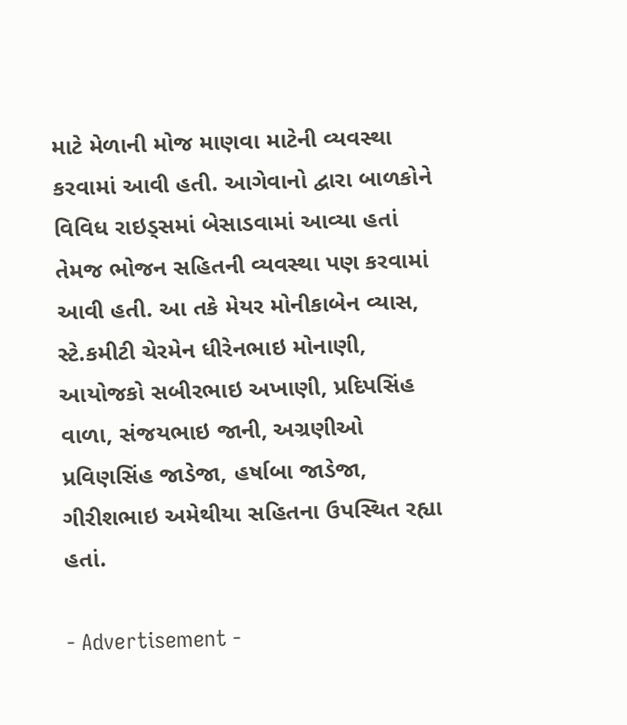માટે મેળાની મોજ માણવા માટેની વ્યવસ્થા કરવામાં આવી હતી. આગેવાનો દ્વારા બાળકોને વિવિધ રાઇડ્સમાં બેસાડવામાં આવ્યા હતાં તેમજ ભોજન સહિતની વ્યવસ્થા પણ કરવામાં આવી હતી. આ તકે મેયર મોનીકાબેન વ્યાસ, સ્ટે.કમીટી ચેરમેન ધીરેનભાઇ મોનાણી, આયોજકો સબીરભાઇ અખાણી, પ્રદિપસિંહ વાળા, સંજયભાઇ જાની, અગ્રણીઓ પ્રવિણસિંહ જાડેજા, હર્ષાબા જાડેજા, ગીરીશભાઇ અમેથીયા સહિતના ઉપસ્થિત રહ્યા હતાં.

- Advertisement -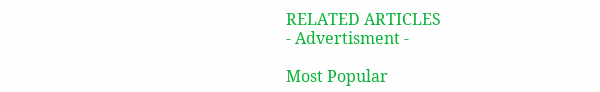RELATED ARTICLES
- Advertisment -

Most Popular